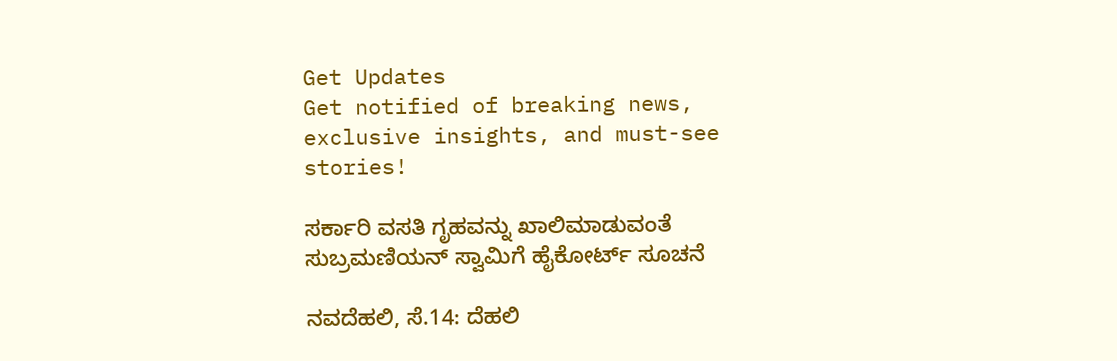Get Updates
Get notified of breaking news, exclusive insights, and must-see stories!

ಸರ್ಕಾರಿ ವಸತಿ ಗೃಹವನ್ನು ಖಾಲಿಮಾಡುವಂತೆ ಸುಬ್ರಮಣಿಯನ್ ಸ್ವಾಮಿಗೆ ಹೈಕೋರ್ಟ್ ಸೂಚನೆ

ನವದೆಹಲಿ, ಸೆ.14: ದೆಹಲಿ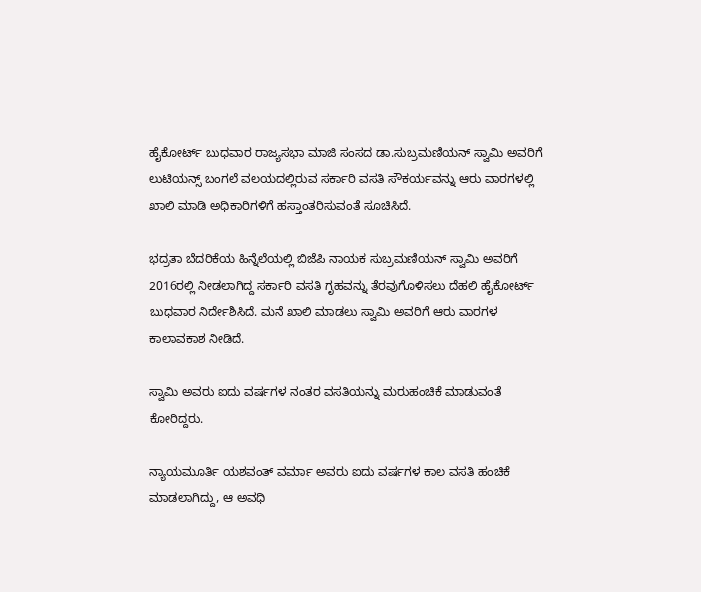ಹೈಕೋರ್ಟ್ ಬುಧವಾರ ರಾಜ್ಯಸಭಾ ಮಾಜಿ ಸಂಸದ ಡಾ.ಸುಬ್ರಮಣಿಯನ್ ಸ್ವಾಮಿ ಅವರಿಗೆ ಲುಟಿಯನ್ಸ್ ಬಂಗಲೆ ವಲಯದಲ್ಲಿರುವ ಸರ್ಕಾರಿ ವಸತಿ ಸೌಕರ್ಯವನ್ನು ಆರು ವಾರಗಳಲ್ಲಿ ಖಾಲಿ ಮಾಡಿ ಅಧಿಕಾರಿಗಳಿಗೆ ಹಸ್ತಾಂತರಿಸುವಂತೆ ಸೂಚಿಸಿದೆ.

ಭದ್ರತಾ ಬೆದರಿಕೆಯ ಹಿನ್ನೆಲೆಯಲ್ಲಿ ಬಿಜೆಪಿ ನಾಯಕ ಸುಬ್ರಮಣಿಯನ್ ಸ್ವಾಮಿ ಅವರಿಗೆ 2016ರಲ್ಲಿ ನೀಡಲಾಗಿದ್ದ ಸರ್ಕಾರಿ ವಸತಿ ಗೃಹವನ್ನು ತೆರವುಗೊಳಿಸಲು ದೆಹಲಿ ಹೈಕೋರ್ಟ್ ಬುಧವಾರ ನಿರ್ದೇಶಿಸಿದೆ. ಮನೆ ಖಾಲಿ ಮಾಡಲು ಸ್ವಾಮಿ ಅವರಿಗೆ ಆರು ವಾರಗಳ ಕಾಲಾವಕಾಶ ನೀಡಿದೆ.

ಸ್ವಾಮಿ ಅವರು ಐದು ವರ್ಷಗಳ ನಂತರ ವಸತಿಯನ್ನು ಮರುಹಂಚಿಕೆ ಮಾಡುವಂತೆ ಕೋರಿದ್ದರು.

ನ್ಯಾಯಮೂರ್ತಿ ಯಶವಂತ್ ವರ್ಮಾ ಅವರು ಐದು ವರ್ಷಗಳ ಕಾಲ ವಸತಿ ಹಂಚಿಕೆ ಮಾಡಲಾಗಿದ್ದು, ಆ ಅವಧಿ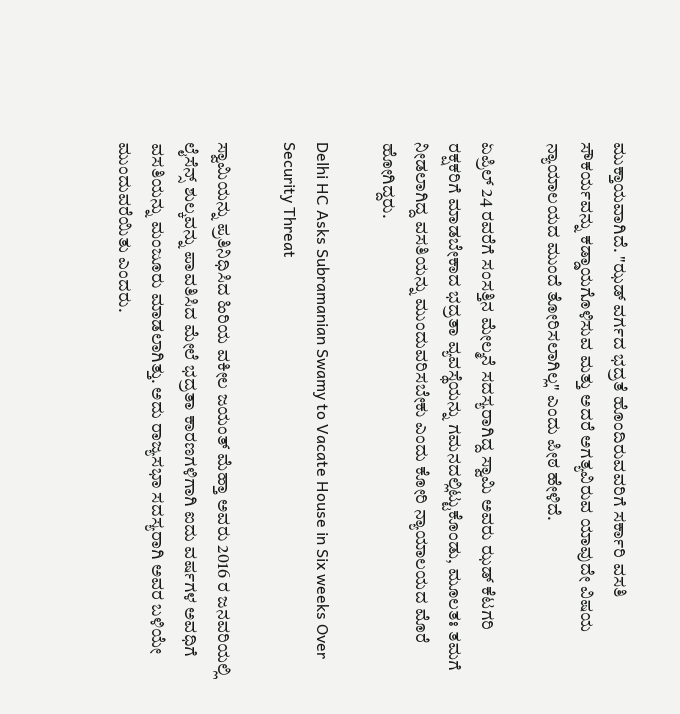ಮುಕ್ತಾಯವಾಗಿದೆ. "ಝಡ್ ವರ್ಗದ ಭದ್ರತೆ ಹೊಂದಿರುವವರಿಗೆ ಸರ್ಕಾರಿ ವಸತಿ ಸೌಕರ್ಯವನ್ನು ಕಡ್ಡಾಯಗೊಳಿಸುವ ಮತ್ತು ಅದರೆ ಅಗತ್ಯವಿರುವ ಯಾವುದೇ ವಿಷಯ ನ್ಯಾಯಾಲಯದ ಮುಂದೆ ತೋರಿಸಲಾಗಿಲ್ಲ" ಎಂದು ಪೀಠ ಹೇಳಿದೆ.

ಏಪ್ರಿಲ್ 24 ರವರೆಗೆ ಸಂಸತ್ತಿನ ಮೇಲ್ಮನೆ ಸದಸ್ಯರಾಗಿದ್ದ ಸ್ವಾಮಿ ಅವರು ಝಡ್ ಕೆಟಗರಿ ರಕ್ಷಕರಿಗೆ ಮಾಡಬೇಕಾದ ಭದ್ರತಾ ವ್ಯವಸ್ಥೆಯನ್ನು ಗಮನದಲ್ಲಿಟ್ಟುಕೊಂಡು, ಮೂಲತಃ ತಮಗೆ ನೀಡಲಾಗಿದ್ದ ವಸತಿಯನ್ನು ಮುಂದುವರಿಸಬೇಕು ಎಂದು ಕೋರಿ ನ್ಯಾಯಾಲಯದ ಮೊರೆ ಹೋಗಿದ್ದರು.

Delhi HC Asks Subramanian Swamy to Vacate House in Six weeks Over Security Threat

ಸ್ವಾಮಿಯನ್ನು ಪ್ರತಿನಿಧಿಸಿದ ಹಿರಿಯ ವಕೀಲ ಜಯಂತ್ ಮೆಹ್ತಾ ಅವರು 2016 ರ ಜನವರಿಯಲ್ಲಿ ಲೈಸೆನ್ಸ್ ಶುಲ್ಕವನ್ನು ಪಾವತಿಸಿದ ಮೇಲೆ ಭದ್ರತಾ ಕಾರಣಗಳಿಗಾಗಿ ಐದು ವರ್ಷಗಳ ಅವಧಿಗೆ ವಸತಿಯನ್ನು ಮಂಜೂರು ಮಾಡಲಾಗಿತ್ತು. ಅದು ರಾಜ್ಯಸಭಾ ಸದಸ್ಯರಾಗಿ ಅವರ ಬಳಿಯೇ ಮುಂದುವರೆಯಿತು ಎಂದರು.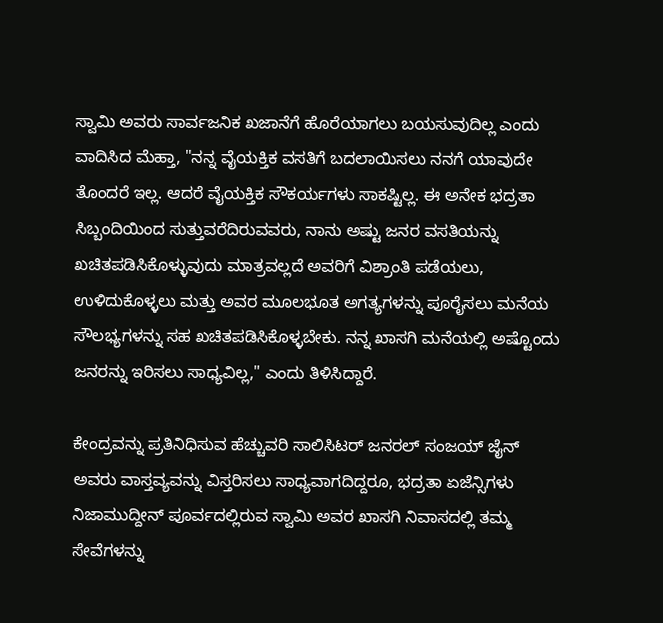ಸ್ವಾಮಿ ಅವರು ಸಾರ್ವಜನಿಕ ಖಜಾನೆಗೆ ಹೊರೆಯಾಗಲು ಬಯಸುವುದಿಲ್ಲ ಎಂದು ವಾದಿಸಿದ ಮೆಹ್ತಾ, "ನನ್ನ ವೈಯಕ್ತಿಕ ವಸತಿಗೆ ಬದಲಾಯಿಸಲು ನನಗೆ ಯಾವುದೇ ತೊಂದರೆ ಇಲ್ಲ. ಆದರೆ ವೈಯಕ್ತಿಕ ಸೌಕರ್ಯಗಳು ಸಾಕಷ್ಟಿಲ್ಲ. ಈ ಅನೇಕ ಭದ್ರತಾ ಸಿಬ್ಬಂದಿಯಿಂದ ಸುತ್ತುವರೆದಿರುವವರು, ನಾನು ಅಷ್ಟು ಜನರ ವಸತಿಯನ್ನು ಖಚಿತಪಡಿಸಿಕೊಳ್ಳುವುದು ಮಾತ್ರವಲ್ಲದೆ ಅವರಿಗೆ ವಿಶ್ರಾಂತಿ ಪಡೆಯಲು, ಉಳಿದುಕೊಳ್ಳಲು ಮತ್ತು ಅವರ ಮೂಲಭೂತ ಅಗತ್ಯಗಳನ್ನು ಪೂರೈಸಲು ಮನೆಯ ಸೌಲಭ್ಯಗಳನ್ನು ಸಹ ಖಚಿತಪಡಿಸಿಕೊಳ್ಳಬೇಕು. ನನ್ನ ಖಾಸಗಿ ಮನೆಯಲ್ಲಿ ಅಷ್ಟೊಂದು ಜನರನ್ನು ಇರಿಸಲು ಸಾಧ್ಯವಿಲ್ಲ," ಎಂದು ತಿಳಿಸಿದ್ದಾರೆ.

ಕೇಂದ್ರವನ್ನು ಪ್ರತಿನಿಧಿಸುವ ಹೆಚ್ಚುವರಿ ಸಾಲಿಸಿಟರ್ ಜನರಲ್ ಸಂಜಯ್ ಜೈನ್ ಅವರು ವಾಸ್ತವ್ಯವನ್ನು ವಿಸ್ತರಿಸಲು ಸಾಧ್ಯವಾಗದಿದ್ದರೂ, ಭದ್ರತಾ ಏಜೆನ್ಸಿಗಳು ನಿಜಾಮುದ್ದೀನ್ ಪೂರ್ವದಲ್ಲಿರುವ ಸ್ವಾಮಿ ಅವರ ಖಾಸಗಿ ನಿವಾಸದಲ್ಲಿ ತಮ್ಮ ಸೇವೆಗಳನ್ನು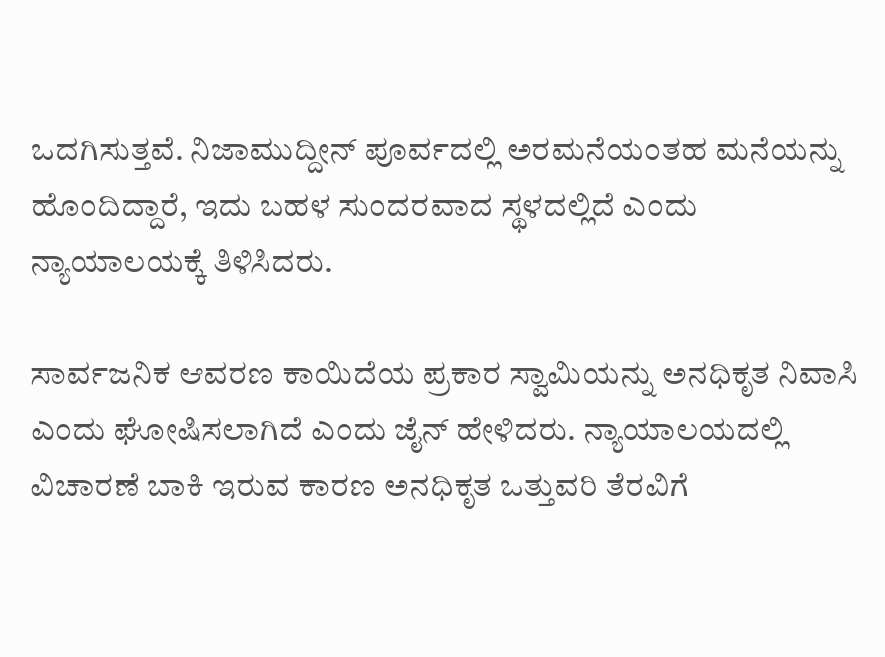ಒದಗಿಸುತ್ತವೆ. ನಿಜಾಮುದ್ದೀನ್ ಪೂರ್ವದಲ್ಲಿ ಅರಮನೆಯಂತಹ ಮನೆಯನ್ನು ಹೊಂದಿದ್ದಾರೆ, ಇದು ಬಹಳ ಸುಂದರವಾದ ಸ್ಥಳದಲ್ಲಿದೆ ಎಂದು ನ್ಯಾಯಾಲಯಕ್ಕೆ ತಿಳಿಸಿದರು.

ಸಾರ್ವಜನಿಕ ಆವರಣ ಕಾಯಿದೆಯ ಪ್ರಕಾರ ಸ್ವಾಮಿಯನ್ನು ಅನಧಿಕೃತ ನಿವಾಸಿ ಎಂದು ಘೋಷಿಸಲಾಗಿದೆ ಎಂದು ಜೈನ್ ಹೇಳಿದರು. ನ್ಯಾಯಾಲಯದಲ್ಲಿ ವಿಚಾರಣೆ ಬಾಕಿ ಇರುವ ಕಾರಣ ಅನಧಿಕೃತ ಒತ್ತುವರಿ ತೆರವಿಗೆ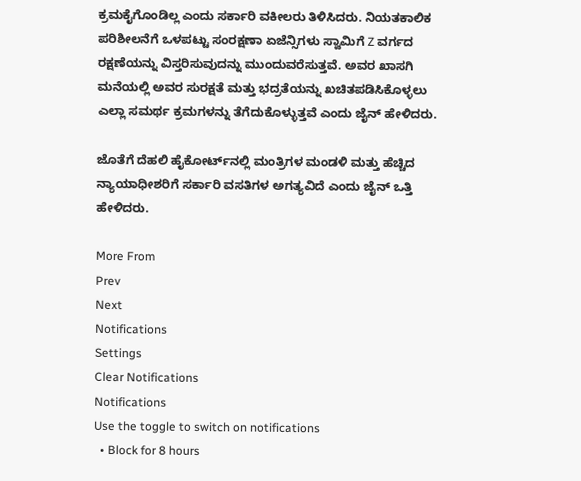ಕ್ರಮಕೈಗೊಂಡಿಲ್ಲ ಎಂದು ಸರ್ಕಾರಿ ವಕೀಲರು ತಿಳಿಸಿದರು. ನಿಯತಕಾಲಿಕ ಪರಿಶೀಲನೆಗೆ ಒಳಪಟ್ಟು ಸಂರಕ್ಷಣಾ ಏಜೆನ್ಸಿಗಳು ಸ್ವಾಮಿಗೆ Z ವರ್ಗದ ರಕ್ಷಣೆಯನ್ನು ವಿಸ್ತರಿಸುವುದನ್ನು ಮುಂದುವರೆಸುತ್ತವೆ. ಅವರ ಖಾಸಗಿ ಮನೆಯಲ್ಲಿ ಅವರ ಸುರಕ್ಷತೆ ಮತ್ತು ಭದ್ರತೆಯನ್ನು ಖಚಿತಪಡಿಸಿಕೊಳ್ಳಲು ಎಲ್ಲಾ ಸಮರ್ಥ ಕ್ರಮಗಳನ್ನು ತೆಗೆದುಕೊಳ್ಳುತ್ತವೆ ಎಂದು ಜೈನ್ ಹೇಳಿದರು.

ಜೊತೆಗೆ ದೆಹಲಿ ಹೈಕೋರ್ಟ್‌ನಲ್ಲಿ ಮಂತ್ರಿಗಳ ಮಂಡಳಿ ಮತ್ತು ಹೆಚ್ಚಿದ ನ್ಯಾಯಾಧೀಶರಿಗೆ ಸರ್ಕಾರಿ ವಸತಿಗಳ ಅಗತ್ಯವಿದೆ ಎಂದು ಜೈನ್ ಒತ್ತಿ ಹೇಳಿದರು.

More From
Prev
Next
Notifications
Settings
Clear Notifications
Notifications
Use the toggle to switch on notifications
  • Block for 8 hours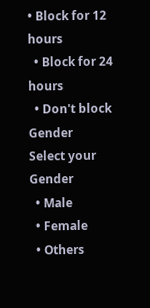• Block for 12 hours
  • Block for 24 hours
  • Don't block
Gender
Select your Gender
  • Male
  • Female
  • Others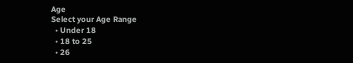Age
Select your Age Range
  • Under 18
  • 18 to 25
  • 26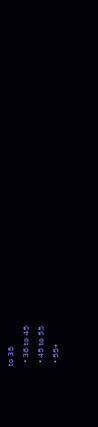to 35
  • 36 to 45
  • 45 to 55
  • 55+